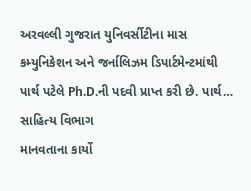અરવલ્લી ગુજરાત યુનિવર્સીટીના માસ કમ્યુનિકેશન અને જર્નાલિઝમ ડિપાર્ટમેન્ટમાંથી પાર્થ પટેલે Ph.D.ની પદવી પ્રાપ્ત કરી છે. પાર્થ…
સાહિત્ય વિભાગ
માનવતાના કાર્યો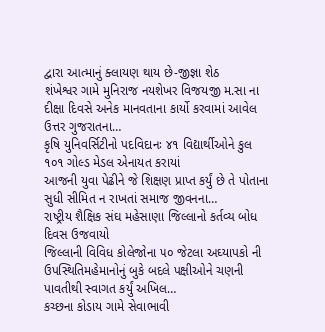દ્વારા આત્માનું ક્લાયણ થાય છે-જીજ્ઞા શેઠ
શંખેશ્વર ગામે મુનિરાજ નયશેખર વિજયજી મ.સા ના દીક્ષા દિવસે અનેક માનવતાના કાર્યો કરવામાં આવેલ ઉત્તર ગુજરાતના…
કૃષિ યુનિવર્સિટીનો પદવિદાનઃ ૪૧ વિદ્યાર્થીઓને કુલ ૧૦૧ ગોલ્ડ મેડલ એનાયત કરાયાં
આજની યુવા પેઢીને જે શિક્ષણ પ્રાપ્ત કર્યું છે તે પોતાના સુધી સીમિત ન રાખતાં સમાજ જીવનના…
રાષ્ટ્રીય શૈક્ષિક સંઘ મહેસાણા જિલ્લાનો કર્તવ્ય બોધ દિવસ ઉજવાયો
જિલ્લાની વિવિધ કોલેજોના ૫૦ જેટલા અઘ્યાપકો ની ઉપસ્થિતિમહેમાનોનું બુકે બદલે પક્ષીઓને ચણની પાવતીથી સ્વાગત કર્યું અખિલ…
કચ્છના કોડાય ગામે સેવાભાવી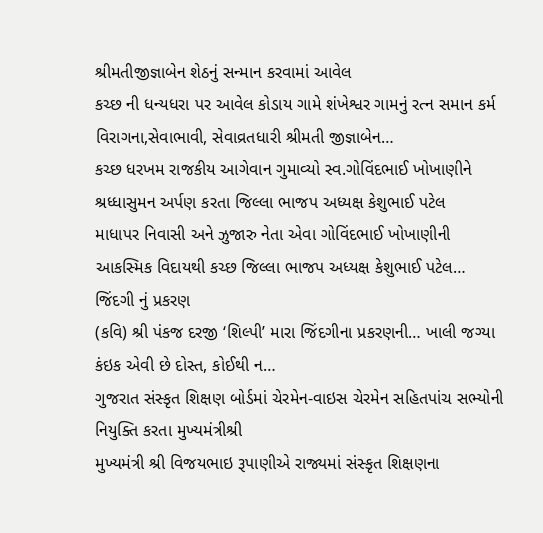શ્રીમતીજીજ્ઞાબેન શેઠનું સન્માન કરવામાં આવેલ
કચ્છ ની ધન્યધરા પર આવેલ કોડાય ગામે શંખેશ્વર ગામનું રત્ન સમાન કર્મ વિરાગના,સેવાભાવી, સેવાવ્રતધારી શ્રીમતી જીજ્ઞાબેન…
કચ્છ ધરખમ રાજકીય આગેવાન ગુમાવ્યો સ્વ.ગોવિંદભાઈ ખોખાણીને શ્રધ્ધાસુમન અર્પણ કરતા જિલ્લા ભાજપ અધ્યક્ષ કેશુભાઈ પટેલ
માધાપર નિવાસી અને ઝુજારુ નેતા એવા ગોવિંદભાઈ ખોખાણીની આકસ્મિક વિદાયથી કચ્છ જિલ્લા ભાજપ અધ્યક્ષ કેશુભાઈ પટેલ…
જિંદગી નું પ્રકરણ
(કવિ) શ્રી પંકજ દરજી ‘શિલ્પી’ મારા જિંદગીના પ્રકરણની… ખાલી જગ્યા કંઇક એવી છે દોસ્ત, કોઈથી ન…
ગુજરાત સંસ્કૃત શિક્ષણ બોર્ડમાં ચેરમેન-વાઇસ ચેરમેન સહિતપાંચ સભ્યોની નિયુક્તિ કરતા મુખ્યમંત્રીશ્રી
મુખ્યમંત્રી શ્રી વિજયભાઇ રૂપાણીએ રાજ્યમાં સંસ્કૃત શિક્ષણના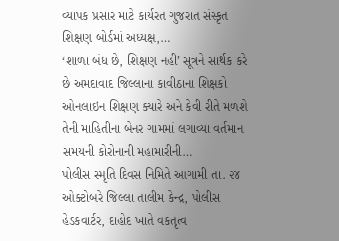વ્યાપક પ્રસાર માટે કાર્યરત ગુજરાત સંસ્કૃત શિક્ષણ બોર્ડમાં અધ્યક્ષ,…
‘શાળા બંધ છે, શિક્ષણ નહી’ સૂત્રને સાર્થક કરે છે અમદાવાદ જિલ્લાના કાવીઠાના શિક્ષકો
ઓનલાઇન શિક્ષણ ક્યારે અને કેવી રીતે મળશે તેની માહિતીના બેનર ગામમાં લગાવ્યા વર્તમાન સમયની કોરોનાની મહામારીની…
પોલીસ સ્મૃતિ દિવસ નિમિતે આગામી તા. ૨૪ ઓક્ટોબરે જિલ્લા તાલીમ કેન્દ્ર, પોલીસ હેડકવાર્ટર, દાહોદ ખાતે વકતૃત્વ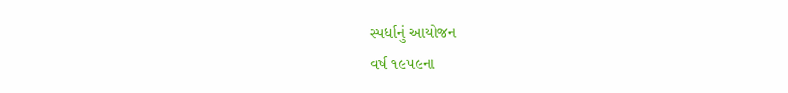સ્પર્ધાનું આયોજન
વર્ષ ૧૯૫૯ના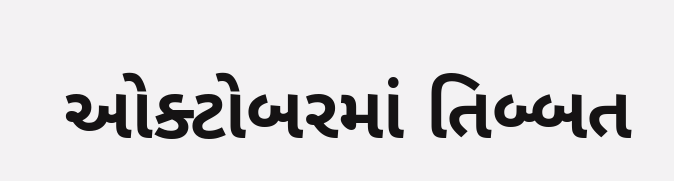ઓક્ટોબરમાં તિબ્બત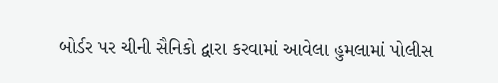બોર્ડર પર ચીની સૈનિકો દ્વારા કરવામાં આવેલા હુમલામાં પોલીસ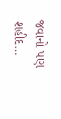જવાનો પણ શહીદ…